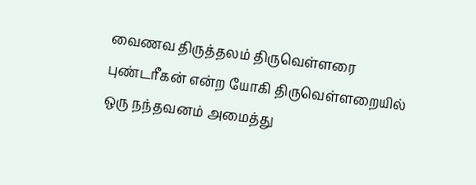வைணவ திருத்தலம் திருவெள்ளரை
புண்டரீகன் என்ற யோகி திருவெள்ளறையில் ஒரு நந்தவனம் அமைத்து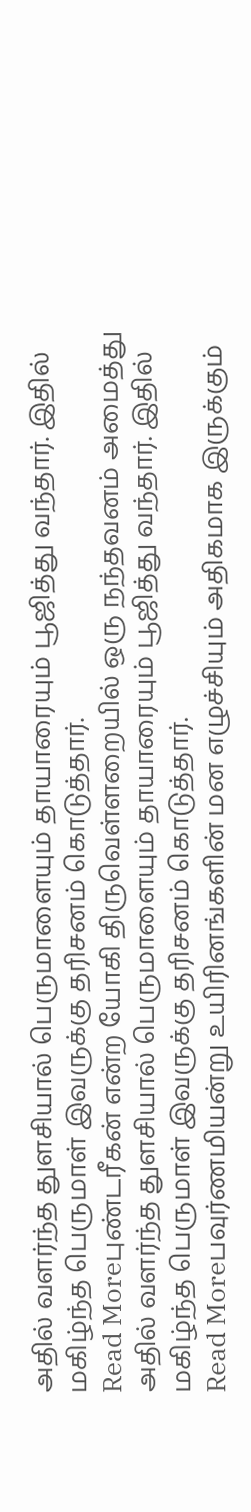அதில் வளர்ந்த துளசியால் பெருமாளையும் தாயாரையும் பூஜித்து வந்தார். இதில் மகிழ்ந்த பெருமாள் இவருக்கு தரிசனம் கொடுத்தார்.
Read Moreபுண்டரீகன் என்ற யோகி திருவெள்ளறையில் ஒரு நந்தவனம் அமைத்து அதில் வளர்ந்த துளசியால் பெருமாளையும் தாயாரையும் பூஜித்து வந்தார். இதில் மகிழ்ந்த பெருமாள் இவருக்கு தரிசனம் கொடுத்தார்.
Read Moreபவுர்ணமியன்று உயிரினங்களின் மன எழுச்சியும் அதிகமாக இருக்கும்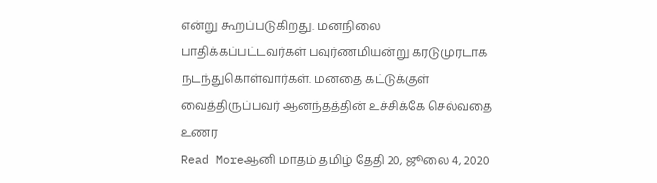என்று கூறப்படுகிறது. மனநிலை பாதிக்கப்பட்டவர்கள் பவுர்ணமியன்று கரடுமுரடாக நடந்துகொள்வார்கள். மனதை கட்டுக்குள் வைத்திருப்பவர் ஆனந்தத்தின் உச்சிக்கே செல்வதை உணர
Read Moreஆனி மாதம் தமிழ் தேதி 20, ஜூலை 4, 2020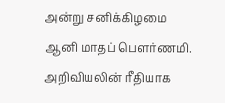அன்று சனிக்கிழமை ஆனி மாதப் பௌர்ணமி. அறிவியலின் ரீதியாக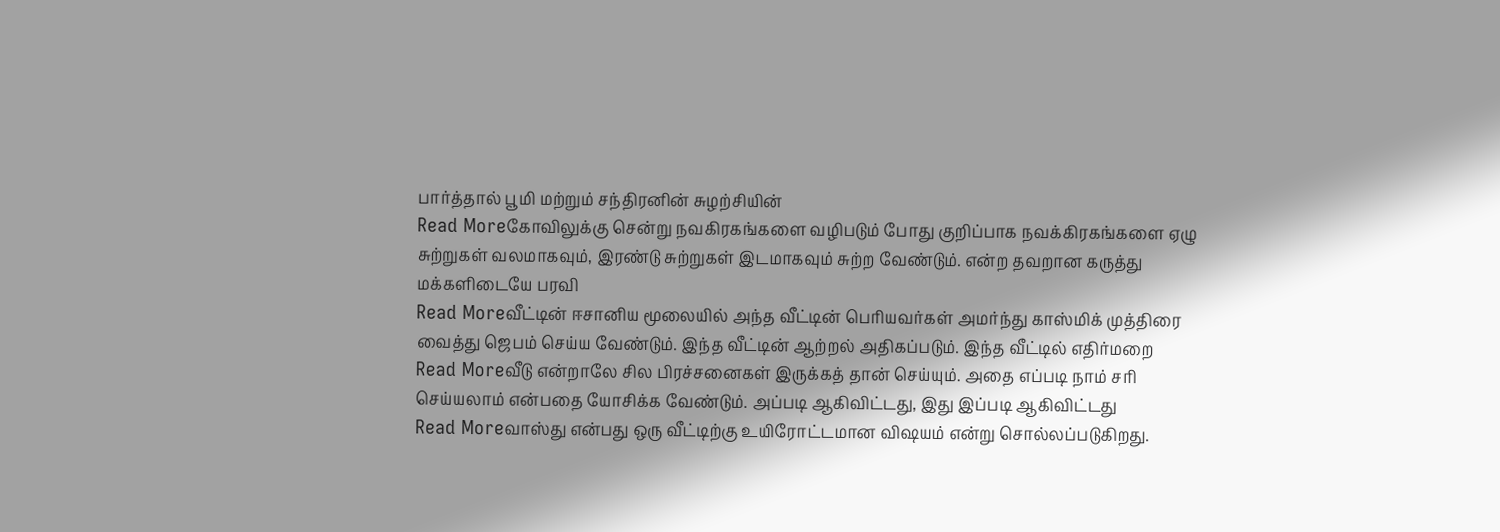பார்த்தால் பூமி மற்றும் சந்திரனின் சுழற்சியின்
Read Moreகோவிலுக்கு சென்று நவகிரகங்களை வழிபடும் போது குறிப்பாக நவக்கிரகங்களை ஏழு சுற்றுகள் வலமாகவும், இரண்டு சுற்றுகள் இடமாகவும் சுற்ற வேண்டும். என்ற தவறான கருத்து மக்களிடையே பரவி
Read Moreவீட்டின் ஈசானிய மூலையில் அந்த வீட்டின் பெரியவர்கள் அமர்ந்து காஸ்மிக் முத்திரை வைத்து ஜெபம் செய்ய வேண்டும். இந்த வீட்டின் ஆற்றல் அதிகப்படும். இந்த வீட்டில் எதிர்மறை
Read Moreவீடு என்றாலே சில பிரச்சனைகள் இருக்கத் தான் செய்யும். அதை எப்படி நாம் சரி செய்யலாம் என்பதை யோசிக்க வேண்டும். அப்படி ஆகிவிட்டது, இது இப்படி ஆகிவிட்டது
Read Moreவாஸ்து என்பது ஒரு வீட்டிற்கு உயிரோட்டமான விஷயம் என்று சொல்லப்படுகிறது.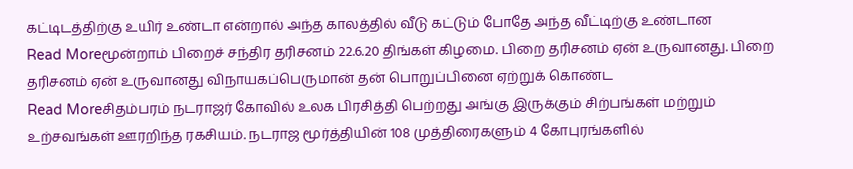கட்டிடத்திற்கு உயிர் உண்டா என்றால் அந்த காலத்தில் வீடு கட்டும் போதே அந்த வீட்டிற்கு உண்டான
Read Moreமூன்றாம் பிறைச் சந்திர தரிசனம் 22.6.20 திங்கள் கிழமை. பிறை தரிசனம் ஏன் உருவானது. பிறை தரிசனம் ஏன் உருவானது விநாயகப்பெருமான் தன் பொறுப்பினை ஏற்றுக் கொண்ட
Read Moreசிதம்பரம் நடராஜர் கோவில் உலக பிரசித்தி பெற்றது அங்கு இருக்கும் சிற்பங்கள் மற்றும் உற்சவங்கள் ஊரறிந்த ரகசியம். நடராஜ மூர்த்தியின் 108 முத்திரைகளும் 4 கோபுரங்களில்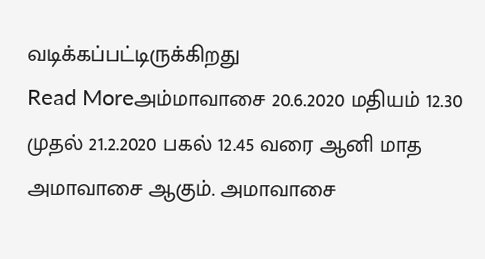வடிக்கப்பட்டிருக்கிறது
Read Moreஅம்மாவாசை 20.6.2020 மதியம் 12.30 முதல் 21.2.2020 பகல் 12.45 வரை ஆனி மாத அமாவாசை ஆகும். அமாவாசை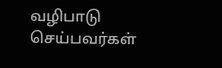வழிபாடு செய்பவர்கள்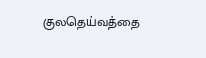குலதெய்வத்தை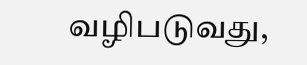வழிபடுவது,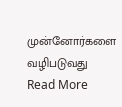முன்னோர்களை வழிபடுவது
Read More